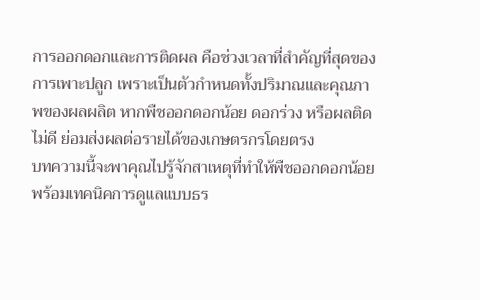การออกดอกและการติดผล คือช่วงเวลาที่สำคัญที่สุดของการเพาะปลูก เพราะเป็นตัวกำหนดทั้งปริมาณและคุณภาพของผลผลิต หากพืชออกดอกน้อย ดอกร่วง หรือผลติดไม่ดี ย่อมส่งผลต่อรายได้ของเกษตรกรโดยตรง
บทความนี้จะพาคุณไปรู้จักสาเหตุที่ทำให้พืชออกดอกน้อย พร้อมเทคนิคการดูแลแบบธร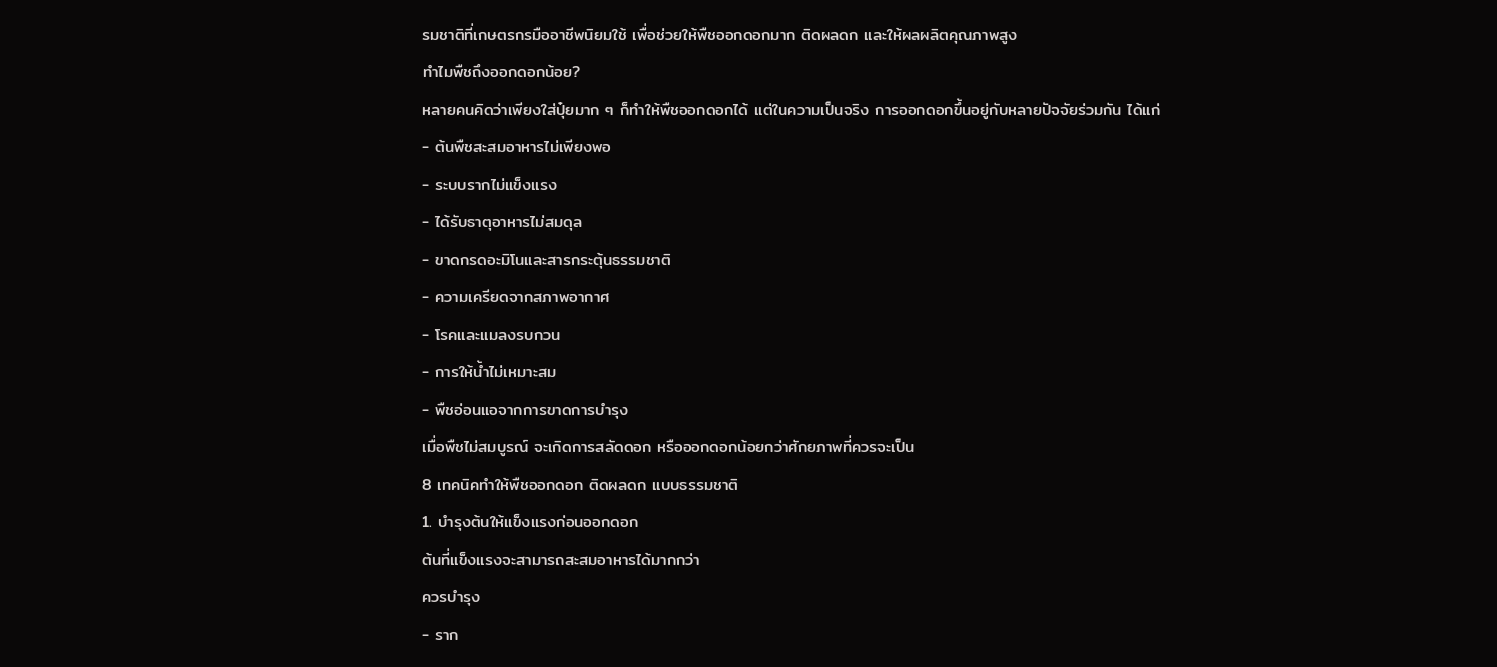รมชาติที่เกษตรกรมืออาชีพนิยมใช้ เพื่อช่วยให้พืชออกดอกมาก ติดผลดก และให้ผลผลิตคุณภาพสูง
ทำไมพืชถึงออกดอกน้อย?
หลายคนคิดว่าเพียงใส่ปุ๋ยมาก ๆ ก็ทำให้พืชออกดอกได้ แต่ในความเป็นจริง การออกดอกขึ้นอยู่กับหลายปัจจัยร่วมกัน ได้แก่
- ต้นพืชสะสมอาหารไม่เพียงพอ
- ระบบรากไม่แข็งแรง
- ได้รับธาตุอาหารไม่สมดุล
- ขาดกรดอะมิโนและสารกระตุ้นธรรมชาติ
- ความเครียดจากสภาพอากาศ
- โรคและแมลงรบกวน
- การให้น้ำไม่เหมาะสม
- พืชอ่อนแอจากการขาดการบำรุง
เมื่อพืชไม่สมบูรณ์ จะเกิดการสลัดดอก หรือออกดอกน้อยกว่าศักยภาพที่ควรจะเป็น
8 เทคนิคทำให้พืชออกดอก ติดผลดก แบบธรรมชาติ
1. บำรุงต้นให้แข็งแรงก่อนออกดอก
ต้นที่แข็งแรงจะสามารถสะสมอาหารได้มากกว่า
ควรบำรุง
- ราก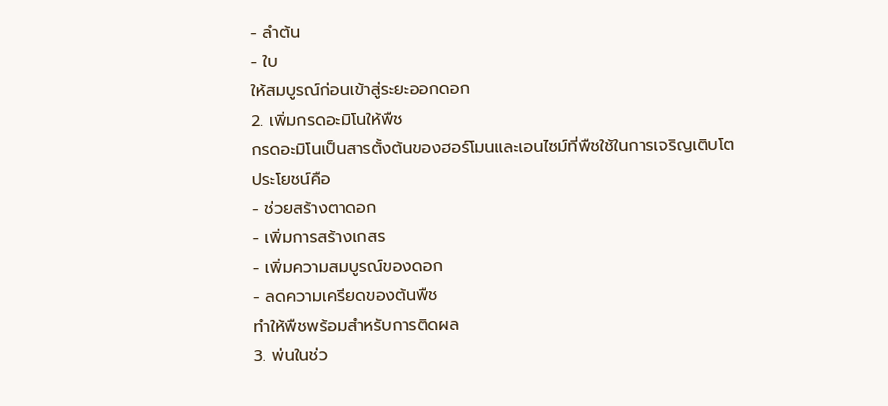- ลำต้น
- ใบ
ให้สมบูรณ์ก่อนเข้าสู่ระยะออกดอก
2. เพิ่มกรดอะมิโนให้พืช
กรดอะมิโนเป็นสารตั้งต้นของฮอร์โมนและเอนไซม์ที่พืชใช้ในการเจริญเติบโต
ประโยชน์คือ
- ช่วยสร้างตาดอก
- เพิ่มการสร้างเกสร
- เพิ่มความสมบูรณ์ของดอก
- ลดความเครียดของต้นพืช
ทำให้พืชพร้อมสำหรับการติดผล
3. พ่นในช่ว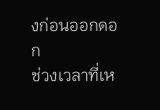งก่อนออกดอก
ช่วงเวลาที่เห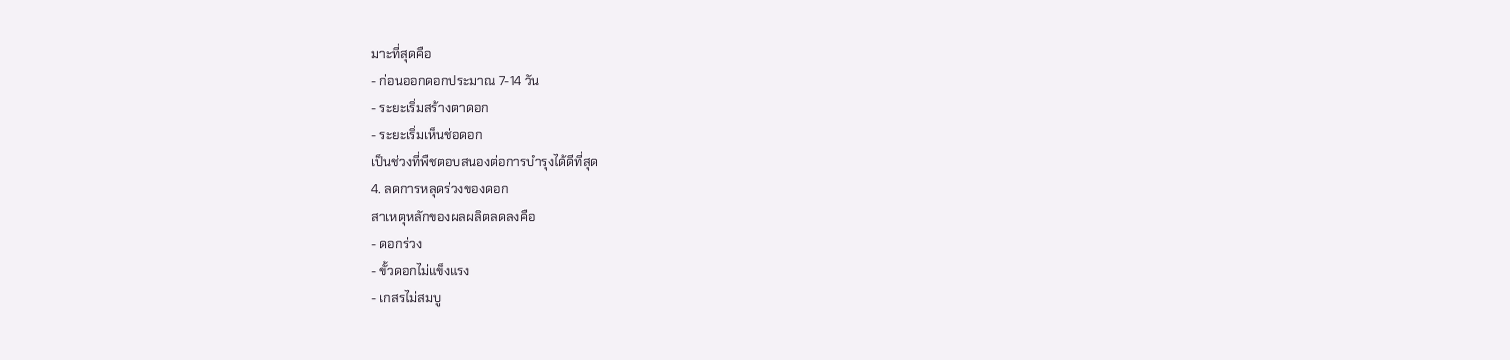มาะที่สุดคือ
- ก่อนออกดอกประมาณ 7-14 วัน
- ระยะเริ่มสร้างตาดอก
- ระยะเริ่มเห็นช่อดอก
เป็นช่วงที่พืชตอบสนองต่อการบำรุงได้ดีที่สุด
4. ลดการหลุดร่วงของดอก
สาเหตุหลักของผลผลิตลดลงคือ
- ดอกร่วง
- ขั้วดอกไม่แข็งแรง
- เกสรไม่สมบู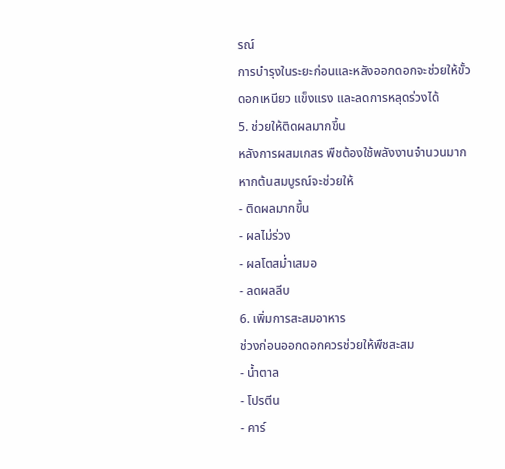รณ์
การบำรุงในระยะก่อนและหลังออกดอกจะช่วยให้ขั้วดอกเหนียว แข็งแรง และลดการหลุดร่วงได้
5. ช่วยให้ติดผลมากขึ้น
หลังการผสมเกสร พืชต้องใช้พลังงานจำนวนมาก
หากต้นสมบูรณ์จะช่วยให้
- ติดผลมากขึ้น
- ผลไม่ร่วง
- ผลโตสม่ำเสมอ
- ลดผลลีบ
6. เพิ่มการสะสมอาหาร
ช่วงก่อนออกดอกควรช่วยให้พืชสะสม
- น้ำตาล
- โปรตีน
- คาร์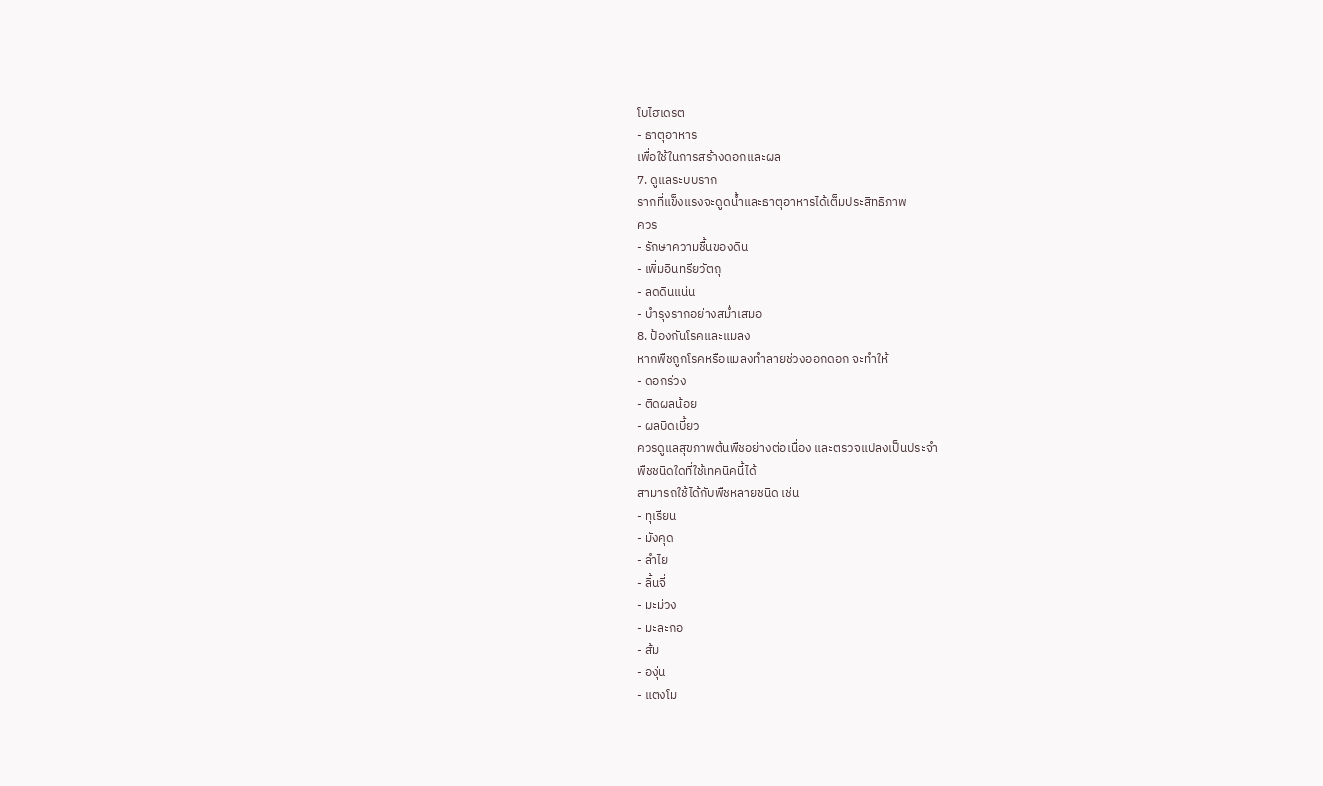โบไฮเดรต
- ธาตุอาหาร
เพื่อใช้ในการสร้างดอกและผล
7. ดูแลระบบราก
รากที่แข็งแรงจะดูดน้ำและธาตุอาหารได้เต็มประสิทธิภาพ
ควร
- รักษาความชื้นของดิน
- เพิ่มอินทรียวัตถุ
- ลดดินแน่น
- บำรุงรากอย่างสม่ำเสมอ
8. ป้องกันโรคและแมลง
หากพืชถูกโรคหรือแมลงทำลายช่วงออกดอก จะทำให้
- ดอกร่วง
- ติดผลน้อย
- ผลบิดเบี้ยว
ควรดูแลสุขภาพต้นพืชอย่างต่อเนื่อง และตรวจแปลงเป็นประจำ
พืชชนิดใดที่ใช้เทคนิคนี้ได้
สามารถใช้ได้กับพืชหลายชนิด เช่น
- ทุเรียน
- มังคุด
- ลำไย
- ลิ้นจี่
- มะม่วง
- มะละกอ
- ส้ม
- องุ่น
- แตงโม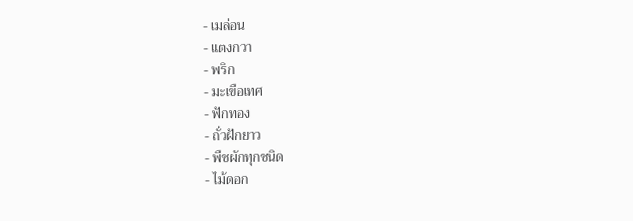- เมล่อน
- แตงกวา
- พริก
- มะเขือเทศ
- ฟักทอง
- ถั่วฝักยาว
- พืชผักทุกชนิด
- ไม้ดอก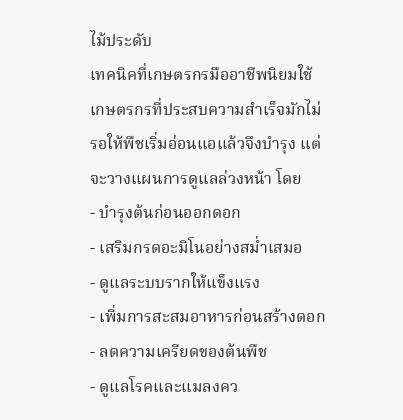ไม้ประดับ
เทคนิคที่เกษตรกรมืออาชีพนิยมใช้
เกษตรกรที่ประสบความสำเร็จมักไม่รอให้พืชเริ่มอ่อนแอแล้วจึงบำรุง แต่จะวางแผนการดูแลล่วงหน้า โดย
- บำรุงต้นก่อนออกดอก
- เสริมกรดอะมิโนอย่างสม่ำเสมอ
- ดูแลระบบรากให้แข็งแรง
- เพิ่มการสะสมอาหารก่อนสร้างดอก
- ลดความเครียดของต้นพืช
- ดูแลโรคและแมลงคว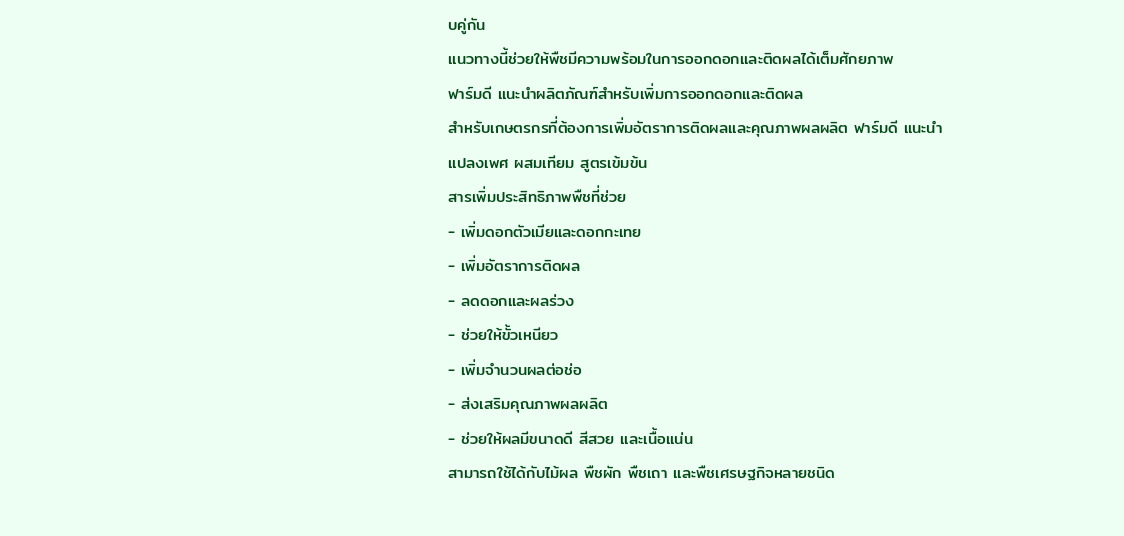บคู่กัน
แนวทางนี้ช่วยให้พืชมีความพร้อมในการออกดอกและติดผลได้เต็มศักยภาพ
ฟาร์มดี แนะนำผลิตภัณฑ์สำหรับเพิ่มการออกดอกและติดผล
สำหรับเกษตรกรที่ต้องการเพิ่มอัตราการติดผลและคุณภาพผลผลิต ฟาร์มดี แนะนำ
แปลงเพศ ผสมเทียม สูตรเข้มข้น
สารเพิ่มประสิทธิภาพพืชที่ช่วย
- เพิ่มดอกตัวเมียและดอกกะเทย
- เพิ่มอัตราการติดผล
- ลดดอกและผลร่วง
- ช่วยให้ขั้วเหนียว
- เพิ่มจำนวนผลต่อช่อ
- ส่งเสริมคุณภาพผลผลิต
- ช่วยให้ผลมีขนาดดี สีสวย และเนื้อแน่น
สามารถใช้ได้กับไม้ผล พืชผัก พืชเถา และพืชเศรษฐกิจหลายชนิด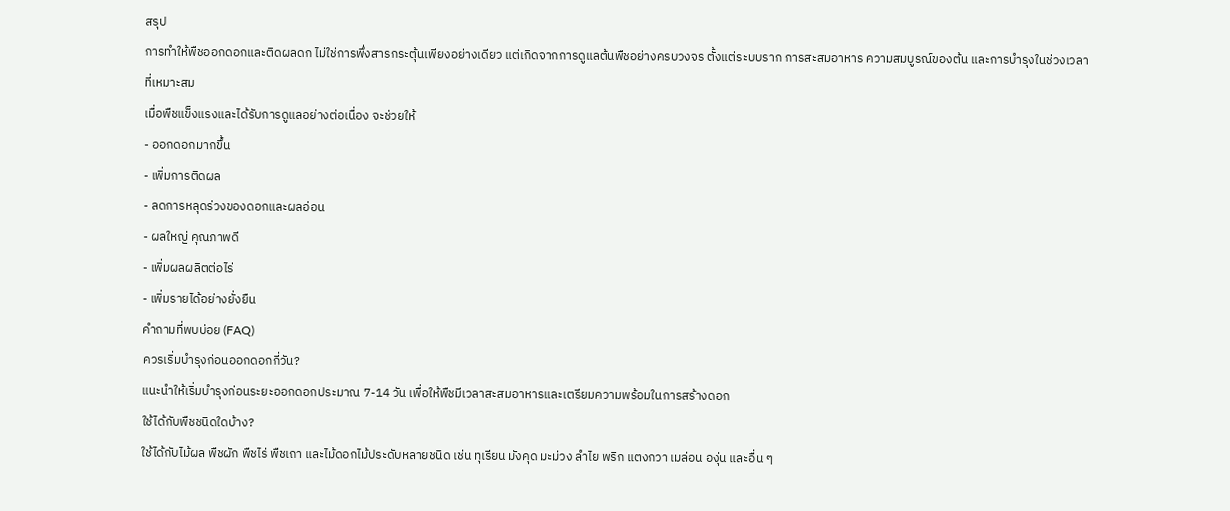สรุป
การทำให้พืชออกดอกและติดผลดก ไม่ใช่การพึ่งสารกระตุ้นเพียงอย่างเดียว แต่เกิดจากการดูแลต้นพืชอย่างครบวงจร ตั้งแต่ระบบราก การสะสมอาหาร ความสมบูรณ์ของต้น และการบำรุงในช่วงเวลาที่เหมาะสม
เมื่อพืชแข็งแรงและได้รับการดูแลอย่างต่อเนื่อง จะช่วยให้
- ออกดอกมากขึ้น
- เพิ่มการติดผล
- ลดการหลุดร่วงของดอกและผลอ่อน
- ผลใหญ่ คุณภาพดี
- เพิ่มผลผลิตต่อไร่
- เพิ่มรายได้อย่างยั่งยืน
คำถามที่พบบ่อย (FAQ)
ควรเริ่มบำรุงก่อนออกดอกกี่วัน?
แนะนำให้เริ่มบำรุงก่อนระยะออกดอกประมาณ 7-14 วัน เพื่อให้พืชมีเวลาสะสมอาหารและเตรียมความพร้อมในการสร้างดอก
ใช้ได้กับพืชชนิดใดบ้าง?
ใช้ได้กับไม้ผล พืชผัก พืชไร่ พืชเถา และไม้ดอกไม้ประดับหลายชนิด เช่น ทุเรียน มังคุด มะม่วง ลำไย พริก แตงกวา เมล่อน องุ่น และอื่น ๆ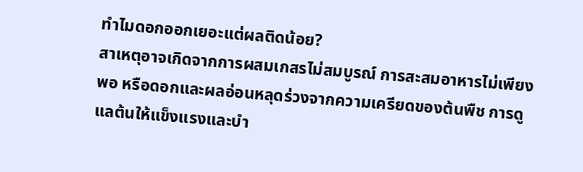ทำไมดอกออกเยอะแต่ผลติดน้อย?
สาเหตุอาจเกิดจากการผสมเกสรไม่สมบูรณ์ การสะสมอาหารไม่เพียงพอ หรือดอกและผลอ่อนหลุดร่วงจากความเครียดของต้นพืช การดูแลต้นให้แข็งแรงและบำ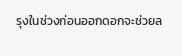รุงในช่วงก่อนออกดอกจะช่วยล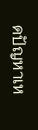ดปัญหาเห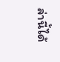ล่านี้ได้